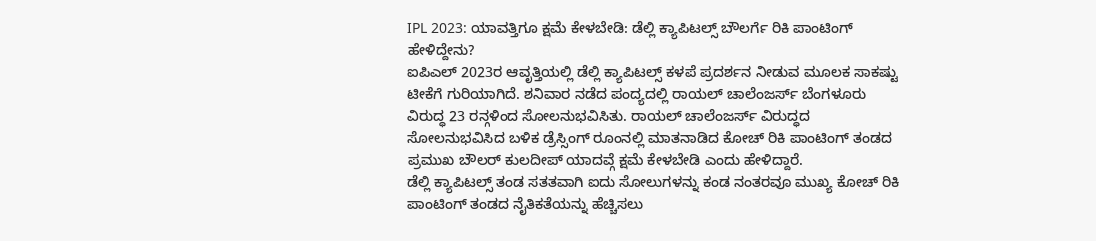IPL 2023: ಯಾವತ್ತಿಗೂ ಕ್ಷಮೆ ಕೇಳಬೇಡಿ: ಡೆಲ್ಲಿ ಕ್ಯಾಪಿಟಲ್ಸ್ ಬೌಲರ್ಗೆ ರಿಕಿ ಪಾಂಟಿಂಗ್ ಹೇಳಿದ್ದೇನು?
ಐಪಿಎಲ್ 2023ರ ಆವೃತ್ತಿಯಲ್ಲಿ ಡೆಲ್ಲಿ ಕ್ಯಾಪಿಟಲ್ಸ್ ಕಳಪೆ ಪ್ರದರ್ಶನ ನೀಡುವ ಮೂಲಕ ಸಾಕಷ್ಟು ಟೀಕೆಗೆ ಗುರಿಯಾಗಿದೆ. ಶನಿವಾರ ನಡೆದ ಪಂದ್ಯದಲ್ಲಿ ರಾಯಲ್ ಚಾಲೆಂಜರ್ಸ್ ಬೆಂಗಳೂರು ವಿರುದ್ಧ 23 ರನ್ಗಳಿಂದ ಸೋಲನುಭವಿಸಿತು. ರಾಯಲ್ ಚಾಲೆಂಜರ್ಸ್ ವಿರುದ್ಧದ ಸೋಲನುಭವಿಸಿದ ಬಳಿಕ ಡ್ರೆಸ್ಸಿಂಗ್ ರೂಂನಲ್ಲಿ ಮಾತನಾಡಿದ ಕೋಚ್ ರಿಕಿ ಪಾಂಟಿಂಗ್ ತಂಡದ ಪ್ರಮುಖ ಬೌಲರ್ ಕುಲದೀಪ್ ಯಾದವ್ಗೆ ಕ್ಷಮೆ ಕೇಳಬೇಡಿ ಎಂದು ಹೇಳಿದ್ದಾರೆ.
ಡೆಲ್ಲಿ ಕ್ಯಾಪಿಟಲ್ಸ್ ತಂಡ ಸತತವಾಗಿ ಐದು ಸೋಲುಗಳನ್ನು ಕಂಡ ನಂತರವೂ ಮುಖ್ಯ ಕೋಚ್ ರಿಕಿ ಪಾಂಟಿಂಗ್ ತಂಡದ ನೈತಿಕತೆಯನ್ನು ಹೆಚ್ಚಿಸಲು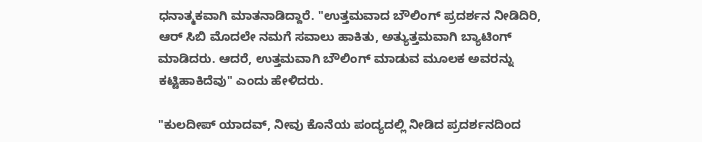ಧನಾತ್ಮಕವಾಗಿ ಮಾತನಾಡಿದ್ದಾರೆ. "ಉತ್ತಮವಾದ ಬೌಲಿಂಗ್ ಪ್ರದರ್ಶನ ನೀಡಿದಿರಿ, ಆರ್ ಸಿಬಿ ಮೊದಲೇ ನಮಗೆ ಸವಾಲು ಹಾಕಿತು, ಅತ್ಯುತ್ತಮವಾಗಿ ಬ್ಯಾಟಿಂಗ್ ಮಾಡಿದರು. ಆದರೆ, ಉತ್ತಮವಾಗಿ ಬೌಲಿಂಗ್ ಮಾಡುವ ಮೂಲಕ ಅವರನ್ನು ಕಟ್ಟಿಹಾಕಿದೆವು" ಎಂದು ಹೇಳಿದರು.

"ಕುಲದೀಪ್ ಯಾದವ್, ನೀವು ಕೊನೆಯ ಪಂದ್ಯದಲ್ಲಿ ನೀಡಿದ ಪ್ರದರ್ಶನದಿಂದ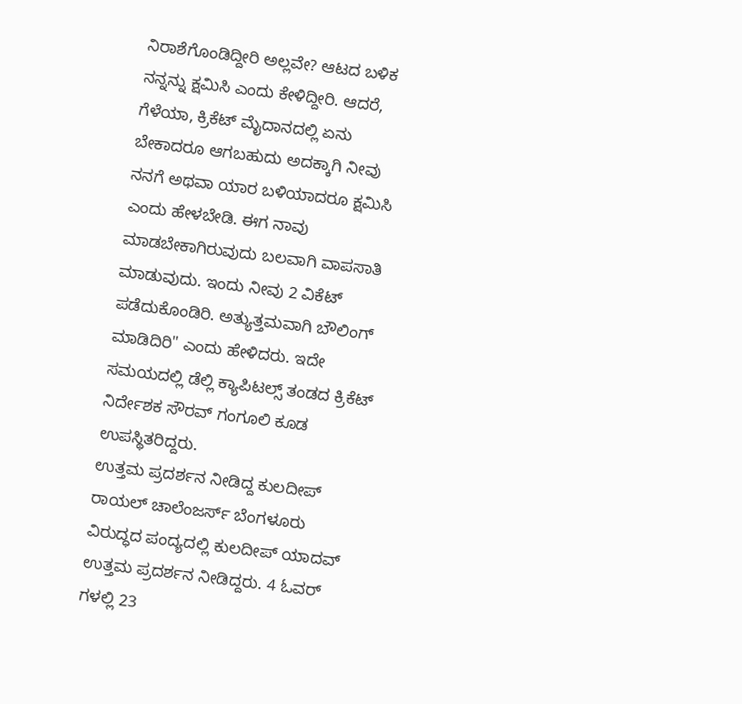ನಿರಾಶೆಗೊಂಡಿದ್ದೀರಿ ಅಲ್ಲವೇ? ಆಟದ ಬಳಿಕ ನನ್ನನ್ನು ಕ್ಷಮಿಸಿ ಎಂದು ಕೇಳಿದ್ದೀರಿ. ಆದರೆ, ಗೆಳೆಯಾ, ಕ್ರಿಕೆಟ್ ಮೈದಾನದಲ್ಲಿ ಏನು ಬೇಕಾದರೂ ಆಗಬಹುದು ಅದಕ್ಕಾಗಿ ನೀವು ನನಗೆ ಅಥವಾ ಯಾರ ಬಳಿಯಾದರೂ ಕ್ಷಮಿಸಿ ಎಂದು ಹೇಳಬೇಡಿ. ಈಗ ನಾವು ಮಾಡಬೇಕಾಗಿರುವುದು ಬಲವಾಗಿ ವಾಪಸಾತಿ ಮಾಡುವುದು. ಇಂದು ನೀವು 2 ವಿಕೆಟ್ ಪಡೆದುಕೊಂಡಿರಿ. ಅತ್ಯುತ್ತಮವಾಗಿ ಬೌಲಿಂಗ್ ಮಾಡಿದಿರಿ" ಎಂದು ಹೇಳಿದರು. ಇದೇ ಸಮಯದಲ್ಲಿ ಡೆಲ್ಲಿ ಕ್ಯಾಪಿಟಲ್ಸ್ ತಂಡದ ಕ್ರಿಕೆಟ್ ನಿರ್ದೇಶಕ ಸೌರವ್ ಗಂಗೂಲಿ ಕೂಡ ಉಪಸ್ಥಿತರಿದ್ದರು.
ಉತ್ತಮ ಪ್ರದರ್ಶನ ನೀಡಿದ್ದ ಕುಲದೀಪ್
ರಾಯಲ್ ಚಾಲೆಂಜರ್ಸ್ ಬೆಂಗಳೂರು ವಿರುದ್ಧದ ಪಂದ್ಯದಲ್ಲಿ ಕುಲದೀಪ್ ಯಾದವ್ ಉತ್ತಮ ಪ್ರದರ್ಶನ ನೀಡಿದ್ದರು. 4 ಓವರ್ ಗಳಲ್ಲಿ 23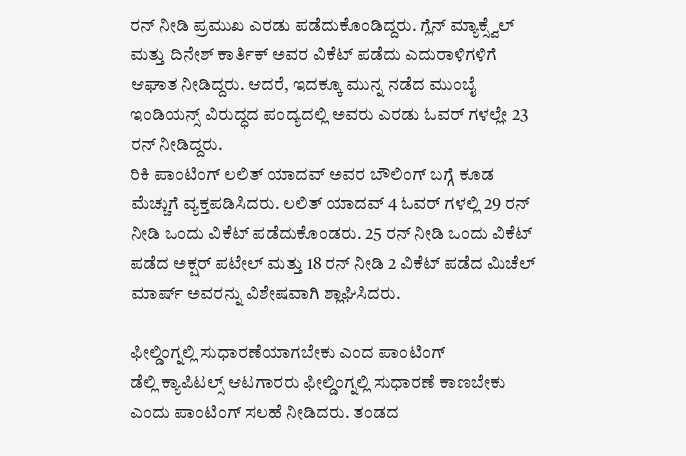ರನ್ ನೀಡಿ ಪ್ರಮುಖ ಎರಡು ಪಡೆದುಕೊಂಡಿದ್ದರು. ಗ್ಲೆನ್ ಮ್ಯಾಕ್ಸ್ವೆಲ್ ಮತ್ತು ದಿನೇಶ್ ಕಾರ್ತಿಕ್ ಅವರ ವಿಕೆಟ್ ಪಡೆದು ಎದುರಾಳಿಗಳಿಗೆ ಆಘಾತ ನೀಡಿದ್ದರು. ಆದರೆ, ಇದಕ್ಕೂ ಮುನ್ನ ನಡೆದ ಮುಂಬೈ ಇಂಡಿಯನ್ಸ್ ವಿರುದ್ಧದ ಪಂದ್ಯದಲ್ಲಿ ಅವರು ಎರಡು ಓವರ್ ಗಳಲ್ಲೇ 23 ರನ್ ನೀಡಿದ್ದರು.
ರಿಕಿ ಪಾಂಟಿಂಗ್ ಲಲಿತ್ ಯಾದವ್ ಅವರ ಬೌಲಿಂಗ್ ಬಗ್ಗೆ ಕೂಡ ಮೆಚ್ಚುಗೆ ವ್ಯಕ್ತಪಡಿಸಿದರು. ಲಲಿತ್ ಯಾದವ್ 4 ಓವರ್ ಗಳಲ್ಲಿ 29 ರನ್ ನೀಡಿ ಒಂದು ವಿಕೆಟ್ ಪಡೆದುಕೊಂಡರು. 25 ರನ್ ನೀಡಿ ಒಂದು ವಿಕೆಟ್ ಪಡೆದ ಅಕ್ಷರ್ ಪಟೇಲ್ ಮತ್ತು 18 ರನ್ ನೀಡಿ 2 ವಿಕೆಟ್ ಪಡೆದ ಮಿಚೆಲ್ ಮಾರ್ಷ್ ಅವರನ್ನು ವಿಶೇಷವಾಗಿ ಶ್ಲಾಘಿಸಿದರು.

ಫೀಲ್ಡಿಂಗ್ನಲ್ಲಿ ಸುಧಾರಣೆಯಾಗಬೇಕು ಎಂದ ಪಾಂಟಿಂಗ್
ಡೆಲ್ಲಿ ಕ್ಯಾಪಿಟಲ್ಸ್ ಆಟಗಾರರು ಫೀಲ್ಡಿಂಗ್ನಲ್ಲಿ ಸುಧಾರಣೆ ಕಾಣಬೇಕು ಎಂದು ಪಾಂಟಿಂಗ್ ಸಲಹೆ ನೀಡಿದರು. ತಂಡದ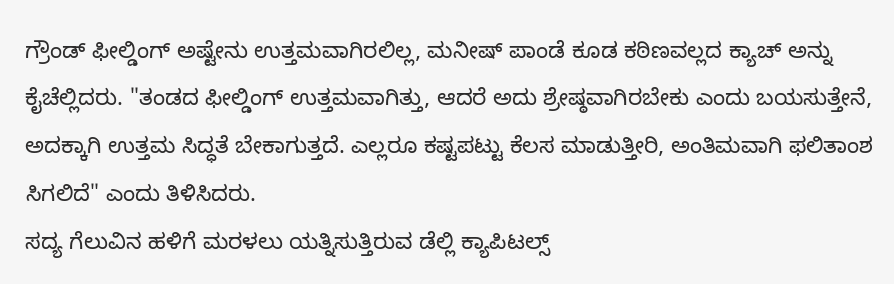ಗ್ರೌಂಡ್ ಫೀಲ್ಡಿಂಗ್ ಅಷ್ಟೇನು ಉತ್ತಮವಾಗಿರಲಿಲ್ಲ, ಮನೀಷ್ ಪಾಂಡೆ ಕೂಡ ಕಠಿಣವಲ್ಲದ ಕ್ಯಾಚ್ ಅನ್ನು ಕೈಚೆಲ್ಲಿದರು. "ತಂಡದ ಫೀಲ್ಡಿಂಗ್ ಉತ್ತಮವಾಗಿತ್ತು, ಆದರೆ ಅದು ಶ್ರೇಷ್ಠವಾಗಿರಬೇಕು ಎಂದು ಬಯಸುತ್ತೇನೆ, ಅದಕ್ಕಾಗಿ ಉತ್ತಮ ಸಿದ್ಧತೆ ಬೇಕಾಗುತ್ತದೆ. ಎಲ್ಲರೂ ಕಷ್ಟಪಟ್ಟು ಕೆಲಸ ಮಾಡುತ್ತೀರಿ, ಅಂತಿಮವಾಗಿ ಫಲಿತಾಂಶ ಸಿಗಲಿದೆ" ಎಂದು ತಿಳಿಸಿದರು.
ಸದ್ಯ ಗೆಲುವಿನ ಹಳಿಗೆ ಮರಳಲು ಯತ್ನಿಸುತ್ತಿರುವ ಡೆಲ್ಲಿ ಕ್ಯಾಪಿಟಲ್ಸ್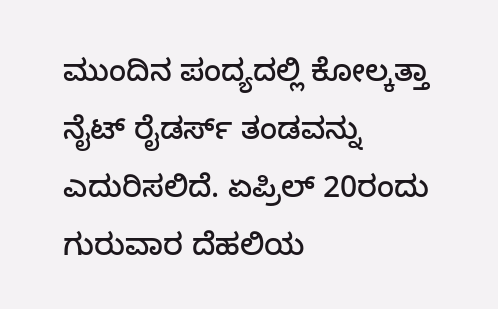ಮುಂದಿನ ಪಂದ್ಯದಲ್ಲಿ ಕೋಲ್ಕತ್ತಾ ನೈಟ್ ರೈಡರ್ಸ್ ತಂಡವನ್ನು ಎದುರಿಸಲಿದೆ. ಏಪ್ರಿಲ್ 20ರಂದು ಗುರುವಾರ ದೆಹಲಿಯ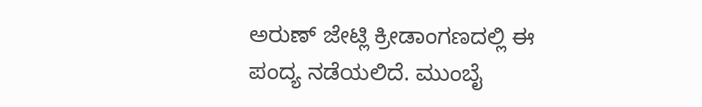ಅರುಣ್ ಜೇಟ್ಲಿ ಕ್ರೀಡಾಂಗಣದಲ್ಲಿ ಈ ಪಂದ್ಯ ನಡೆಯಲಿದೆ. ಮುಂಬೈ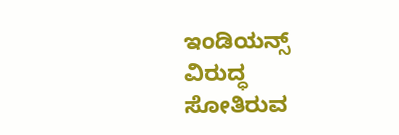ಇಂಡಿಯನ್ಸ್ ವಿರುದ್ಧ ಸೋತಿರುವ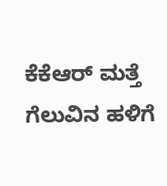ಕೆಕೆಆರ್ ಮತ್ತೆ ಗೆಲುವಿನ ಹಳಿಗೆ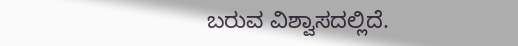ಬರುವ ವಿಶ್ವಾಸದಲ್ಲಿದೆ.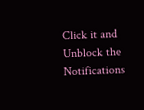Click it and Unblock the Notifications